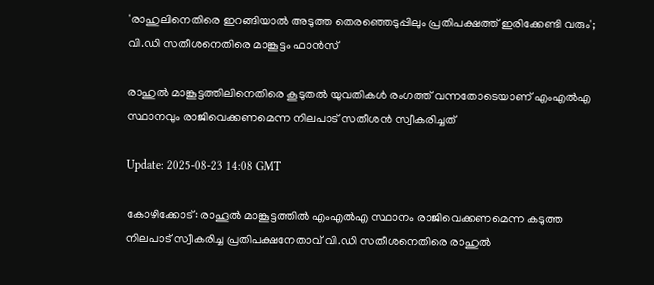'രാഹുലിനെതിരെ ഇറങ്ങിയാൽ അടുത്ത തെരഞ്ഞെടുപ്പിലും പ്രതിപക്ഷത്ത് ഇരിക്കേണ്ടി വരും'; വി.ഡി സതീശനെതിരെ മാങ്കൂട്ടം ഫാൻസ്

രാഹുൽ മാങ്കൂട്ടത്തിലിനെതിരെ കൂടുതൽ യുവതികൾ രംഗത്ത് വന്നതോടെയാണ് എംഎൽഎ സ്ഥാനവും രാജിവെക്കണമെന്ന നിലപാട് സതീശൻ സ്വീകരിച്ചത്

Update: 2025-08-23 14:08 GMT

കോഴിക്കോട്: രാഹൂൽ മാങ്കൂട്ടത്തിൽ എംഎൽഎ സ്ഥാനം രാജിവെക്കണമെന്ന കടുത്ത നിലപാട് സ്വീകരിച്ച പ്രതിപക്ഷനേതാവ് വി.ഡി സതീശനെതിരെ രാഹുൽ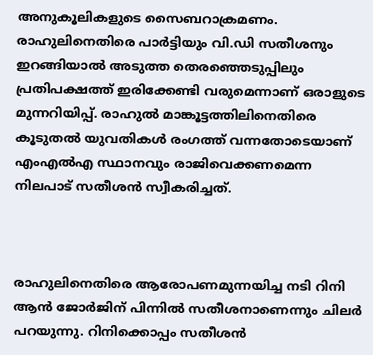അനുകൂലികളുടെ സൈബറാക്രമണം. രാഹുലിനെതിരെ പാർട്ടിയും വി.ഡി സതീശനും ഇറങ്ങിയാൽ അടുത്ത തെരഞ്ഞെടുപ്പിലും പ്രതിപക്ഷത്ത് ഇരിക്കേണ്ടി വരുമെന്നാണ് ഒരാളുടെ മുന്നറിയിപ്പ്. രാഹുൽ മാങ്കൂട്ടത്തിലിനെതിരെ കൂടുതൽ യുവതികൾ രംഗത്ത് വന്നതോടെയാണ് എംഎൽഎ സ്ഥാനവും രാജിവെക്കണമെന്ന നിലപാട് സതീശൻ സ്വീകരിച്ചത്.



രാഹുലിനെതിരെ ആരോപണമുന്നയിച്ച നടി റിനി ആൻ ജോർജിന് പിന്നിൽ സതീശനാണെന്നും ചിലർ പറയുന്നു. റിനിക്കൊപ്പം സതീശൻ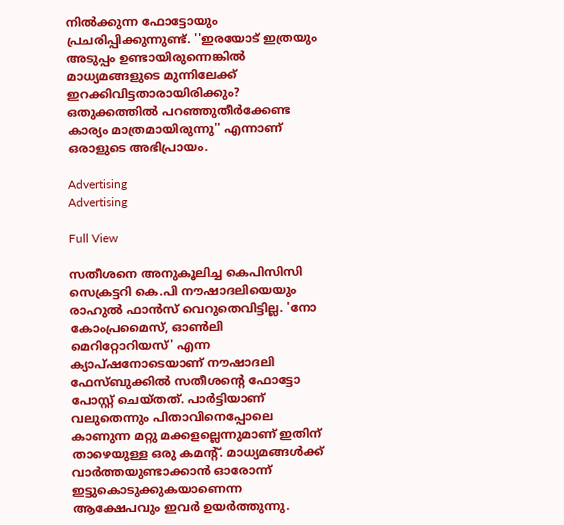നിൽക്കുന്ന ഫോട്ടോയും പ്രചരിപ്പിക്കുന്നുണ്ട്. ''ഇരയോട് ഇത്രയും അടുപ്പം ഉണ്ടായിരുന്നെങ്കിൽ മാധ്യമങ്ങളുടെ മുന്നിലേക്ക് ഇറക്കിവിട്ടതാരായിരിക്കും? ഒതുക്കത്തിൽ പറഞ്ഞുതീർക്കേണ്ട കാര്യം മാത്രമായിരുന്നു'' എന്നാണ് ഒരാളുടെ അഭിപ്രായം.

Advertising
Advertising

Full View

സതീശനെ അനുകൂലിച്ച കെപിസിസി സെക്രട്ടറി കെ.പി നൗഷാദലിയെയും രാഹുൽ ഫാൻസ് വെറുതെവിട്ടില്ല. 'നോ കോംപ്രമൈസ്, ഓൺലി മെറിറ്റോറിയസ്' എന്ന ക്യാപ്ഷനോടെയാണ് നൗഷാദലി ഫേസ്ബുക്കിൽ സതീശന്റെ ഫോട്ടോ പോസ്റ്റ് ചെയ്തത്. പാർട്ടിയാണ് വലുതെന്നും പിതാവിനെപ്പോലെ കാണുന്ന മറ്റു മക്കളല്ലെന്നുമാണ് ഇതിന് താഴെയുള്ള ഒരു കമന്റ്. മാധ്യമങ്ങൾക്ക് വാർത്തയുണ്ടാക്കാൻ ഓരോന്ന് ഇട്ടുകൊടുക്കുകയാണെന്ന ആക്ഷേപവും ഇവർ ഉയർത്തുന്നു.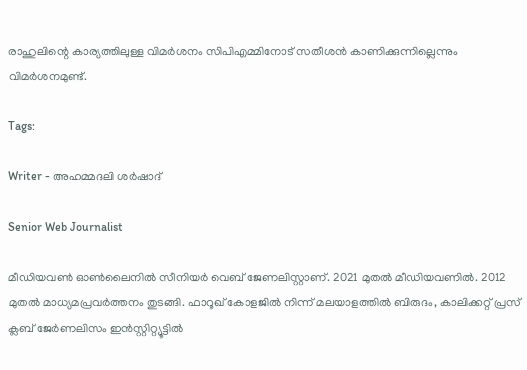രാഹുലിന്റെ കാര്യത്തിലുള്ള വിമർശനം സിപിഎമ്മിനോട് സതീശൻ കാണിക്കുന്നില്ലെന്നും വിമർശനമുണ്ട്.

Tags:

Writer - അഹമ്മദലി ശര്‍ഷാദ്

Senior Web Journalist

മീഡിയവൺ ഓൺലൈനിൽ സീനിയർ വെബ് ജേണലിസ്റ്റാണ്. 2021 മുതൽ മീഡിയവണിൽ. 2012 മുതൽ മാധ്യമപ്രവർത്തനം തുടങ്ങി. ഫാറൂഖ് കോളജിൽ നിന്ന് മലയാളത്തിൽ ബിരുദം, കാലിക്കറ്റ് പ്രസ് ക്ലബ് ജേർണലിസം ഇൻസ്റ്റിറ്റ്യൂട്ടിൽ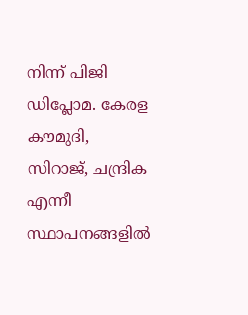നിന്ന് പിജി ഡിപ്ലോമ. കേരള കൗമുദി, സിറാജ്, ചന്ദ്രിക എന്നീ സ്ഥാപനങ്ങളിൽ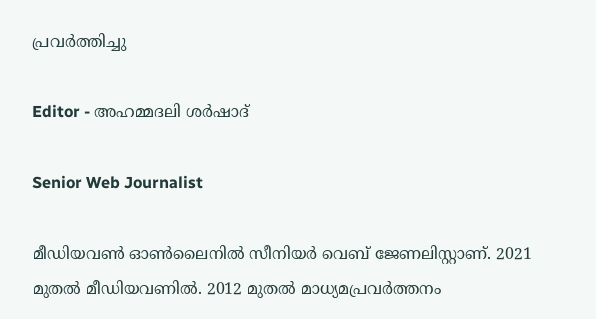പ്രവർത്തിച്ചു

Editor - അഹമ്മദലി ശര്‍ഷാദ്

Senior Web Journalist

മീഡിയവൺ ഓൺലൈനിൽ സീനിയർ വെബ് ജേണലിസ്റ്റാണ്. 2021 മുതൽ മീഡിയവണിൽ. 2012 മുതൽ മാധ്യമപ്രവർത്തനം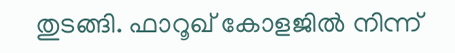തുടങ്ങി. ഫാറൂഖ് കോളജിൽ നിന്ന്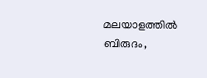മലയാളത്തിൽ ബിരുദം,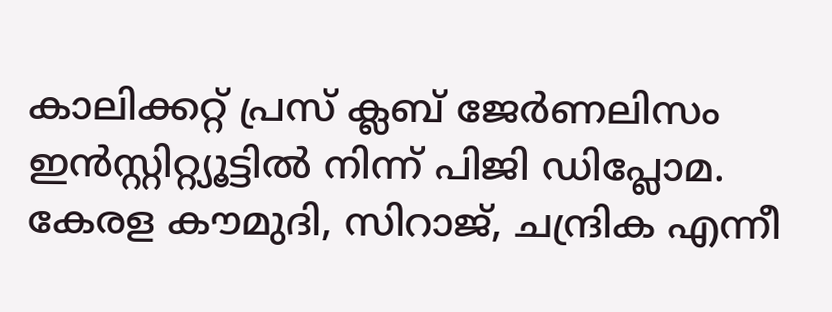കാലിക്കറ്റ് പ്രസ് ക്ലബ് ജേർണലിസം ഇൻസ്റ്റിറ്റ്യൂട്ടിൽ നിന്ന് പിജി ഡിപ്ലോമ. കേരള കൗമുദി, സിറാജ്, ചന്ദ്രിക എന്നീ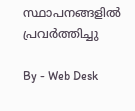സ്ഥാപനങ്ങളിൽ പ്രവർത്തിച്ചു

By - Web Desk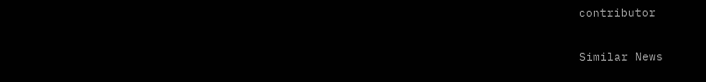contributor

Similar News